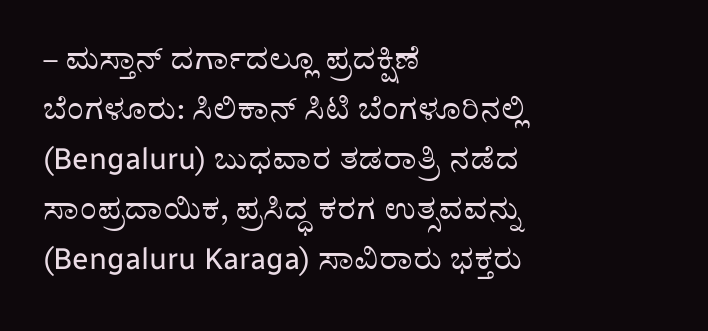– ಮಸ್ತಾನ್ ದರ್ಗಾದಲ್ಲೂ ಪ್ರದಕ್ಷಿಣೆ
ಬೆಂಗಳೂರು: ಸಿಲಿಕಾನ್ ಸಿಟಿ ಬೆಂಗಳೂರಿನಲ್ಲಿ (Bengaluru) ಬುಧವಾರ ತಡರಾತ್ರಿ ನಡೆದ ಸಾಂಪ್ರದಾಯಿಕ, ಪ್ರಸಿದ್ಧ ಕರಗ ಉತ್ಸವವನ್ನು (Bengaluru Karaga) ಸಾವಿರಾರು ಭಕ್ತರು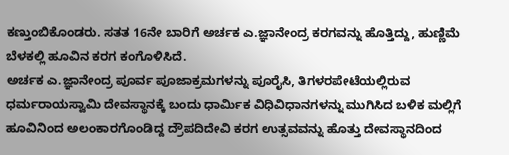ಕಣ್ತುಂಬಿಕೊಂಡರು. ಸತತ 16ನೇ ಬಾರಿಗೆ ಅರ್ಚಕ ಎ.ಜ್ಞಾನೇಂದ್ರ ಕರಗವನ್ನು ಹೊತ್ತಿದ್ದು, ಹುಣ್ಣಿಮೆ ಬೆಳಕಲ್ಲಿ ಹೂವಿನ ಕರಗ ಕಂಗೊಳಿಸಿದೆ.
ಅರ್ಚಕ ಎ.ಜ್ಞಾನೇಂದ್ರ ಪೂರ್ವ ಪೂಜಾಕ್ರಮಗಳನ್ನು ಪೂರೈಸಿ, ತಿಗಳರಪೇಟೆಯಲ್ಲಿರುವ ಧರ್ಮರಾಯಸ್ವಾಮಿ ದೇವಸ್ಥಾನಕ್ಕೆ ಬಂದು ಧಾರ್ಮಿಕ ವಿಧಿವಿಧಾನಗಳನ್ನು ಮುಗಿಸಿದ ಬಳಿಕ ಮಲ್ಲಿಗೆ ಹೂವಿನಿಂದ ಅಲಂಕಾರಗೊಂಡಿದ್ದ ದ್ರೌಪದಿದೇವಿ ಕರಗ ಉತ್ಸವವನ್ನು ಹೊತ್ತು ದೇವಸ್ಥಾನದಿಂದ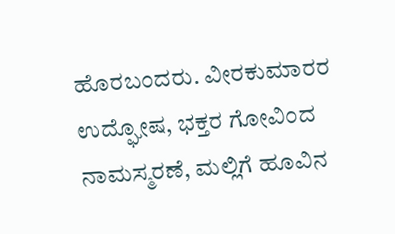ಹೊರಬಂದರು. ವೀರಕುಮಾರರ ಉದ್ಘೋಷ, ಭಕ್ತರ ಗೋವಿಂದ ನಾಮಸ್ಮರಣೆ, ಮಲ್ಲಿಗೆ ಹೂವಿನ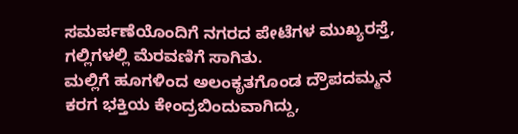ಸಮರ್ಪಣೆಯೊಂದಿಗೆ ನಗರದ ಪೇಟೆಗಳ ಮುಖ್ಯರಸ್ತೆ, ಗಲ್ಲಿಗಳಲ್ಲಿ ಮೆರವಣಿಗೆ ಸಾಗಿತು.
ಮಲ್ಲಿಗೆ ಹೂಗಳಿಂದ ಅಲಂಕೃತಗೊಂಡ ದ್ರೌಪದಮ್ಮನ ಕರಗ ಭಕ್ತಿಯ ಕೇಂದ್ರಬಿಂದುವಾಗಿದ್ದು,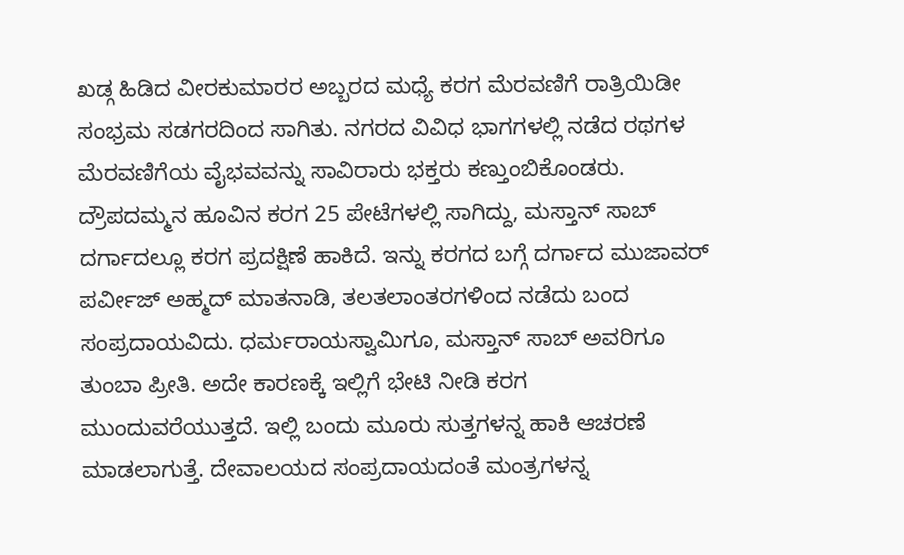ಖಡ್ಗ ಹಿಡಿದ ವೀರಕುಮಾರರ ಅಬ್ಬರದ ಮಧ್ಯೆ ಕರಗ ಮೆರವಣಿಗೆ ರಾತ್ರಿಯಿಡೀ ಸಂಭ್ರಮ ಸಡಗರದಿಂದ ಸಾಗಿತು. ನಗರದ ವಿವಿಧ ಭಾಗಗಳಲ್ಲಿ ನಡೆದ ರಥಗಳ ಮೆರವಣಿಗೆಯ ವೈಭವವನ್ನು ಸಾವಿರಾರು ಭಕ್ತರು ಕಣ್ತುಂಬಿಕೊಂಡರು.
ದ್ರೌಪದಮ್ಮನ ಹೂವಿನ ಕರಗ 25 ಪೇಟೆಗಳಲ್ಲಿ ಸಾಗಿದ್ದು, ಮಸ್ತಾನ್ ಸಾಬ್ ದರ್ಗಾದಲ್ಲೂ ಕರಗ ಪ್ರದಕ್ಷಿಣೆ ಹಾಕಿದೆ. ಇನ್ನು ಕರಗದ ಬಗ್ಗೆ ದರ್ಗಾದ ಮುಜಾವರ್ ಪರ್ವೀಜ್ ಅಹ್ಮದ್ ಮಾತನಾಡಿ, ತಲತಲಾಂತರಗಳಿಂದ ನಡೆದು ಬಂದ ಸಂಪ್ರದಾಯವಿದು. ಧರ್ಮರಾಯಸ್ವಾಮಿಗೂ, ಮಸ್ತಾನ್ ಸಾಬ್ ಅವರಿಗೂ ತುಂಬಾ ಪ್ರೀತಿ. ಅದೇ ಕಾರಣಕ್ಕೆ ಇಲ್ಲಿಗೆ ಭೇಟಿ ನೀಡಿ ಕರಗ ಮುಂದುವರೆಯುತ್ತದೆ. ಇಲ್ಲಿ ಬಂದು ಮೂರು ಸುತ್ತಗಳನ್ನ ಹಾಕಿ ಆಚರಣೆ ಮಾಡಲಾಗುತ್ತೆ. ದೇವಾಲಯದ ಸಂಪ್ರದಾಯದಂತೆ ಮಂತ್ರಗಳನ್ನ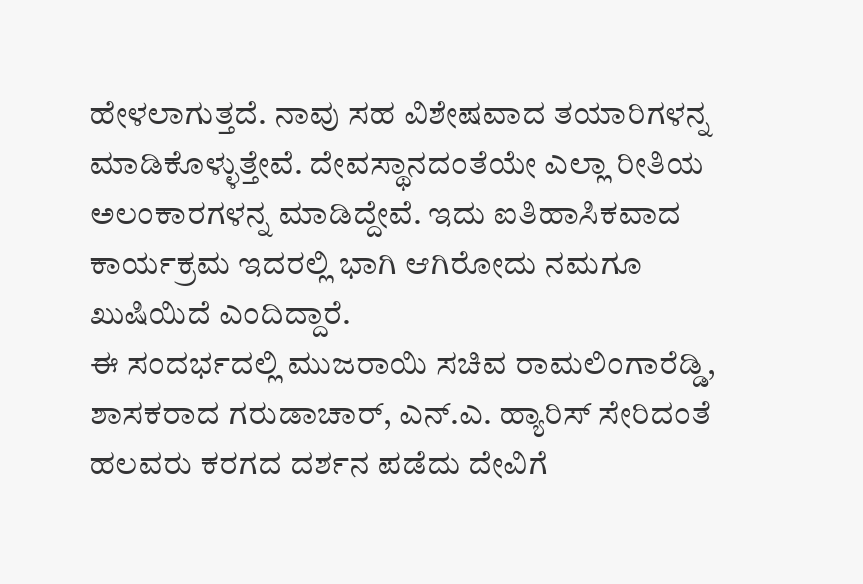ಹೇಳಲಾಗುತ್ತದೆ. ನಾವು ಸಹ ವಿಶೇಷವಾದ ತಯಾರಿಗಳನ್ನ ಮಾಡಿಕೊಳ್ಳುತ್ತೇವೆ. ದೇವಸ್ಥಾನದಂತೆಯೇ ಎಲ್ಲಾ ರೀತಿಯ ಅಲಂಕಾರಗಳನ್ನ ಮಾಡಿದ್ದೇವೆ. ಇದು ಐತಿಹಾಸಿಕವಾದ ಕಾರ್ಯಕ್ರಮ ಇದರಲ್ಲಿ ಭಾಗಿ ಆಗಿರೋದು ನಮಗೂ ಖುಷಿಯಿದೆ ಎಂದಿದ್ದಾರೆ.
ಈ ಸಂದರ್ಭದಲ್ಲಿ ಮುಜರಾಯಿ ಸಚಿವ ರಾಮಲಿಂಗಾರೆಡ್ಡಿ, ಶಾಸಕರಾದ ಗರುಡಾಚಾರ್, ಎನ್.ಎ. ಹ್ಯಾರಿಸ್ ಸೇರಿದಂತೆ ಹಲವರು ಕರಗದ ದರ್ಶನ ಪಡೆದು ದೇವಿಗೆ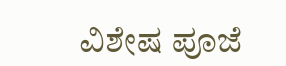ವಿಶೇಷ ಪೂಜೆ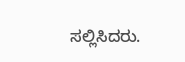ಸಲ್ಲಿಸಿದರು.